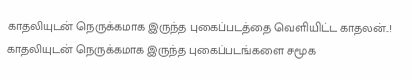காதலியுடன் நெருக்கமாக இருந்த புகைப்படத்தை வெளியிட்ட காதலன்..!
காதலியுடன் நெருக்கமாக இருந்த புகைப்படங்களை சமூக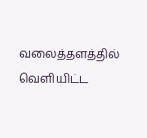வலைத்தளத்தில் வெளியிட்ட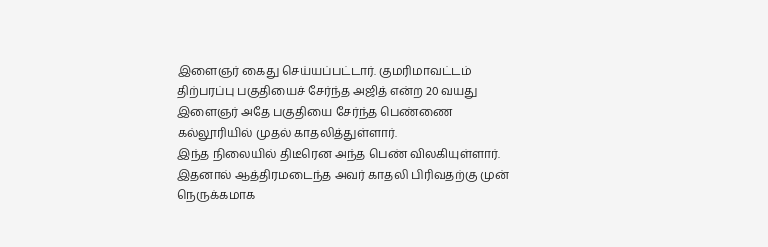இளைஞர் கைது செய்யப்பட்டார். குமரிமாவட்டம் திற்பரப்பு பகுதியைச் சேர்ந்த அஜித் என்ற 20 வயது இளைஞர் அதே பகுதியை சேர்ந்த பெண்ணை கல்லூரியில் முதல் காதலித்துள்ளார்.
இந்த நிலையில் திடீரென அந்த பெண் விலகியுள்ளார். இதனால் ஆத்திரமடைந்த அவர் காதலி பிரிவதற்கு முன் நெருக்கமாக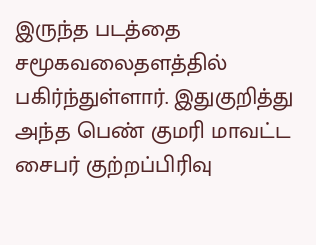இருந்த படத்தை சமூகவலைதளத்தில் பகிர்ந்துள்ளார். இதுகுறித்து அந்த பெண் குமரி மாவட்ட சைபர் குற்றப்பிரிவு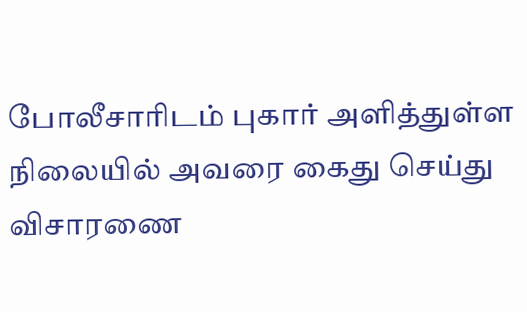போலீசாரிடம் புகார் அளித்துள்ள நிலையில் அவரை கைது செய்து விசாரணை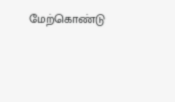மேற்கொண்டு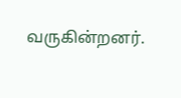வருகின்றனர்.